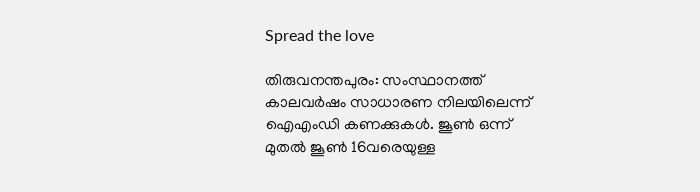Spread the love

തിരുവനന്തപുരം: സംസ്ഥാനത്ത് കാലവർഷം സാധാരണ നിലയിലെന്ന് ഐഎംഡി കണക്കുകള്‍. ജൂണ്‍ ഒന്ന് മുതല്‍ ജൂണ്‍ 16വരെയുള്ള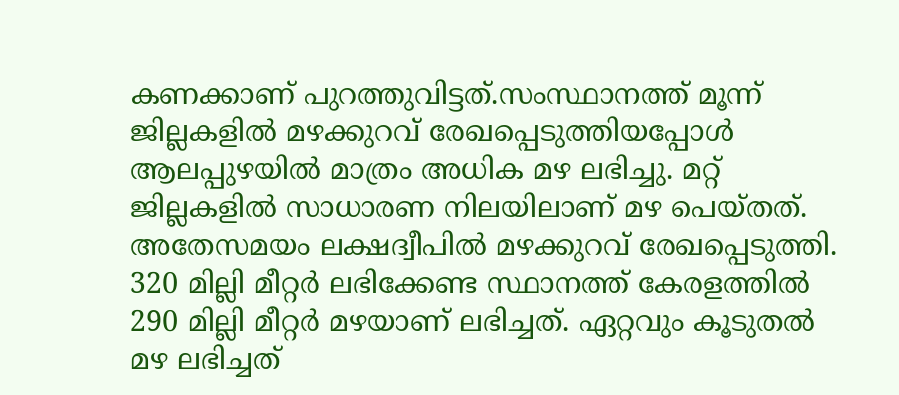കണക്കാണ് പുറത്തുവിട്ടത്.സംസ്ഥാനത്ത് മൂന്ന് ജില്ലകളില്‍ മഴക്കുറവ് രേഖപ്പെടുത്തിയപ്പോള്‍ ആലപ്പുഴയില്‍ മാത്രം അധിക മഴ ലഭിച്ചു. മറ്റ് ജില്ലകളില്‍ സാധാരണ നിലയിലാണ് മഴ പെയ്തത്. അതേസമയം ലക്ഷദ്വീപില്‍ മഴക്കുറവ് രേഖപ്പെടുത്തി. 320 മില്ലി മീറ്റർ ലഭിക്കേണ്ട സ്ഥാനത്ത് കേരളത്തില്‍ 290 മില്ലി മീറ്റർ മഴയാണ് ലഭിച്ചത്. ഏറ്റവും കൂടുതല്‍ മഴ ലഭിച്ചത്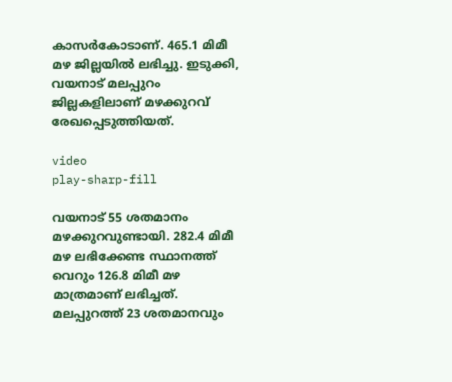കാസർകോടാണ്. 465.1 മിമീ മഴ ജില്ലയില്‍ ലഭിച്ചു. ഇടുക്കി, വയനാട് മലപ്പുറം ജില്ലകളിലാണ് മഴക്കുറവ് രേഖപ്പെടുത്തിയത്.

video
play-sharp-fill

വയനാട് 55 ശതമാനം മഴക്കുറവുണ്ടായി. 282.4 മിമീ മഴ ലഭിക്കേണ്ട സ്ഥാനത്ത് വെറും 126.8 മിമീ മഴ മാത്രമാണ് ലഭിച്ചത്. മലപ്പുറത്ത് 23 ശതമാനവും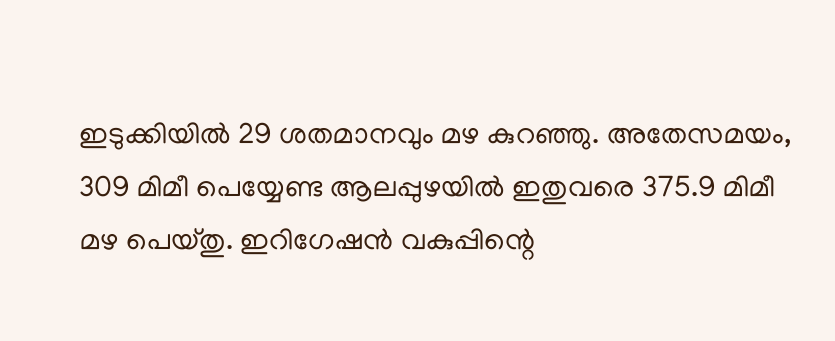ഇടുക്കിയില്‍ 29 ശതമാനവും മഴ കുറഞ്ഞു. അതേസമയം, 309 മിമീ പെയ്യേണ്ട ആലപ്പുഴയില്‍ ഇതുവരെ 375.9 മിമീ മഴ പെയ്തു. ഇറിഗേഷൻ വകുപ്പിന്റെ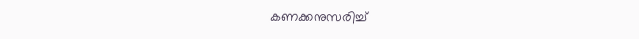കണക്കനുസരിച്ച്‌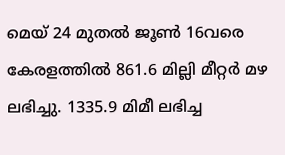മെയ് 24 മുതല്‍ ജൂണ്‍ 16വരെ കേരളത്തില്‍ 861.6 മില്ലി മീറ്റർ മഴ ലഭിച്ചു. 1335.9 മിമീ ലഭിച്ച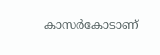കാസർകോടാണ്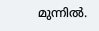മുന്നില്‍.